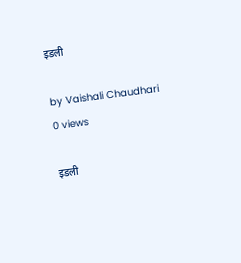इडली

by Vaishali Chaudhari
0 views

इडली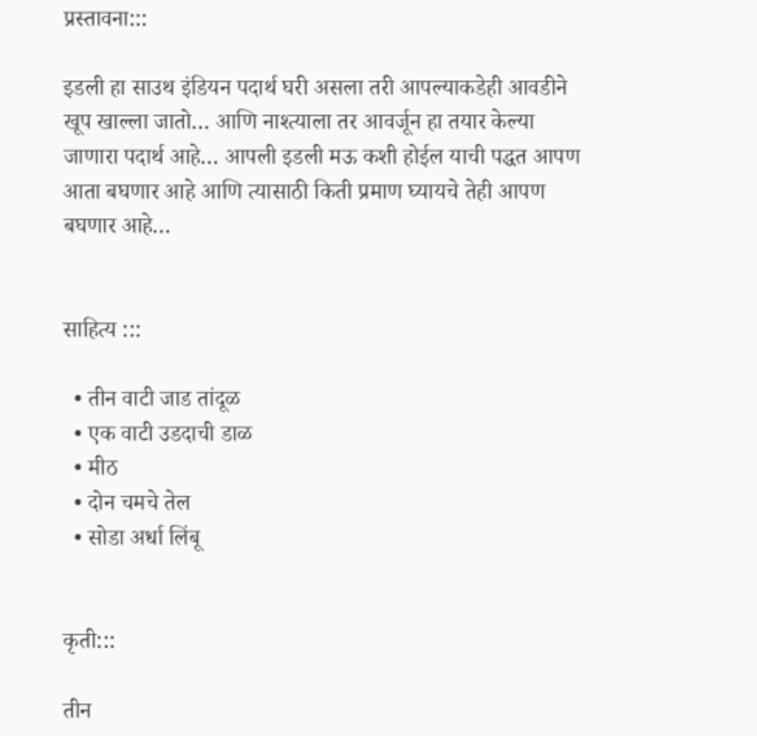प्रस्तावना:::

इडली हा साउथ इंडियन पदार्थ घरी असला तरी आपल्याकडेही आवडीने खूप खाल्ला जातो… आणि नाश्त्याला तर आवर्जून हा तयार केल्या जाणारा पदार्थ आहे… आपली इडली मऊ कशी होईल याची पद्धत आपण आता बघणार आहे आणि त्यासाठी किती प्रमाण घ्यायचे तेही आपण बघणार आहे…


साहित्य :::

  • तीन वाटी जाड तांदूळ
  • एक वाटी उडदाची डाळ
  • मीठ
  • दोन चमचे तेल
  • सोडा अर्धा लिंबू


कृती:::

तीन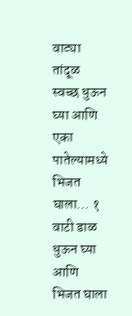वाट्या तांदूळ स्वच्छ धुऊन घ्या आणि एका पातेल्यामध्ये भिजत घाला… १ वाटी डाळ धुऊन घ्या आणि भिजत घाला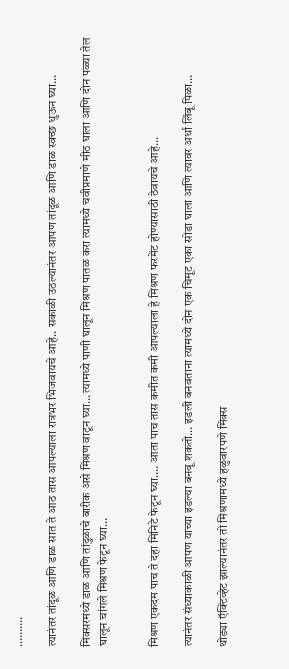……….

त्यानंतर तांदूळ आणि डाळ सात ते आठ तास आपल्याला रात्रभर भिजवायचे आहे.. सकाळी उठल्यानंतर आपण तांदूळ आणि डाळ स्वच्छ धुऊन घ्या…

मिक्सरमध्ये डाळ आणि तांदुळाचे बारीक असे मिश्रण वाटून घ्या… त्यामध्ये पाणी घालून मिश्रण पातळ करा त्यामध्ये चवीप्रमाणे मीठ घाला आणि दोन पळ्या तेल घालून चांगले मिश्रण फेटून घ्या…


मिश्रण एकदम पाच ते दहा मिनिटे फेटून घ्या…. आता पाच तास कमीत कमी आपल्याला हे मिश्रण फरमेंट होण्यासाठी ठेवायचे आहे…

त्यानंतर संध्याकाळी आपण याच्या इडल्या बनवू शकतो… इडली बनवताना त्यामध्ये दोन एक चिमूट एका सोडा घाला आणि त्यावर अर्धा लिंबू पिळा…

थोड्या ऍक्टिव्हेट झाल्यानंतर तो मिश्रणामध्ये हळुवारपणे मिक्स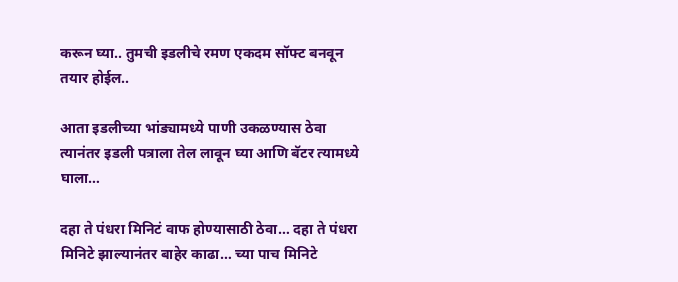करून घ्या.. तुमची इडलीचे रमण एकदम सॉफ्ट बनवून तयार होईल..

आता इडलीच्या भांड्यामध्ये पाणी उकळण्यास ठेवा त्यानंतर इडली पत्राला तेल लावून घ्या आणि बॅटर त्यामध्ये घाला…

दहा ते पंधरा मिनिटं वाफ होण्यासाठी ठेवा… दहा ते पंधरा मिनिटे झाल्यानंतर बाहेर काढा… च्या पाच मिनिटे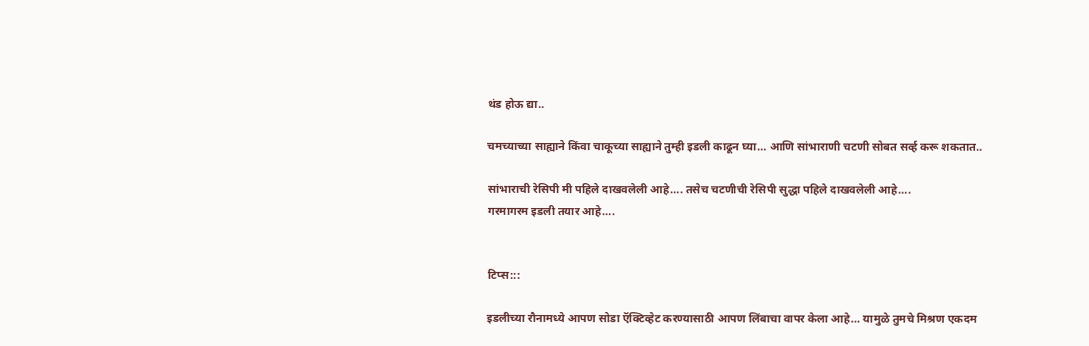थंड होऊ द्या..

चमच्याच्या साह्याने किंवा चाकूच्या साह्याने तुम्ही इडली काढून घ्या… आणि सांभाराणी चटणी सोबत सर्व्ह करू शकतात..

सांभाराची रेसिपी मी पहिले दाखवलेली आहे…. तसेच चटणीची रेसिपी सुद्धा पहिले दाखवलेली आहे….
गरमागरम इडली तयार आहे….


टिप्स:::

इडलीच्या रौनामध्ये आपण सोडा ऍक्टिव्हेट करण्यासाठी आपण लिंबाचा वापर केला आहे… यामुळे तुमचे मिश्रण एकदम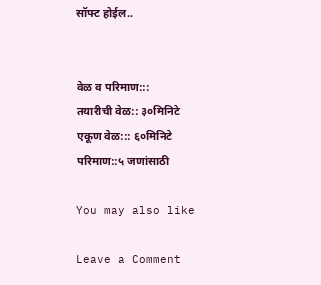सॉफ्ट होईल..


वेळ व परिमाण:::
तयारीची वेळ:: ३०मिनिटे
एकूण वेळ::: ६०मिनिटे
परिमाण::५ जणांसाठी

You may also like

Leave a Comment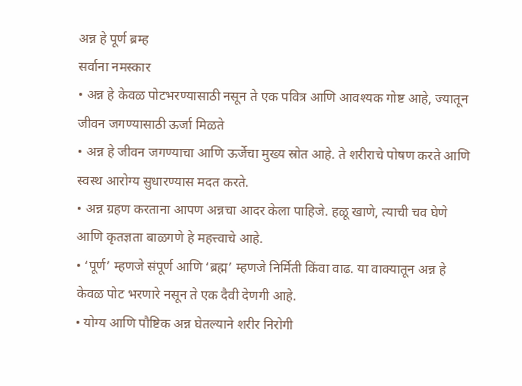अन्न हे पूर्ण ब्रम्ह
सर्वाना नमस्कार
• अन्न हे केवळ पोटभरण्यासाठी नसून ते एक पवित्र आणि आवश्यक गोष्ट आहे, ज्यातून जीवन जगण्यासाठी ऊर्जा मिळते
• अन्न हे जीवन जगण्याचा आणि ऊर्जेचा मुख्य स्रोत आहे. ते शरीराचे पोषण करते आणि स्वस्थ आरोग्य सुधारण्यास मदत करते.
• अन्न ग्रहण करताना आपण अन्नचा आदर केला पाहिजे. हळू खाणे, त्याची चव घेणे आणि कृतज्ञता बाळगणे हे महत्त्वाचे आहे.
• ‘पूर्ण’ म्हणजे संपूर्ण आणि ‘ब्रह्म’ म्हणजे निर्मिती किंवा वाढ. या वाक्यातून अन्न हे केवळ पोट भरणारे नसून ते एक दैवी देणगी आहे.
• योग्य आणि पौष्टिक अन्न घेतल्याने शरीर निरोगी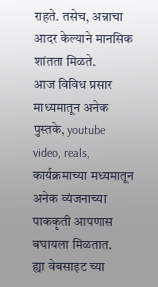राहते. तसेच, अन्नाचा आदर केल्याने मानसिक शांतता मिळते.
आज विविध प्रसार माध्यमातून अनेक पुस्तके, youtube video, reals, कार्यक्रमाच्या मध्यमातून अनेक व्यंजनाच्या पाककृती आपणास बघायला मिळतात.
ह्या वेबसाइट च्या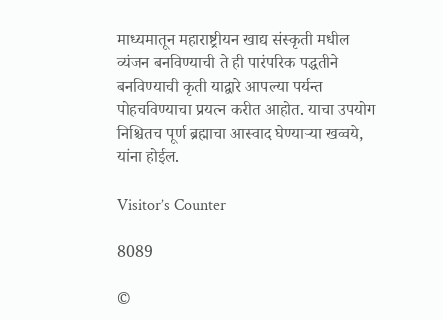माध्यमातून महाराष्ट्रीयन खाद्य संस्कृती मधील व्यंजन बनविण्याची ते ही पारंपरिक पद्धतीने बनविण्याची कृती याद्वारे आपल्या पर्यन्त पोहचविण्याचा प्रयत्न करीत आहोत. याचा उपयोग निश्चितच पूर्ण ब्रह्माचा आस्वाद घेण्याऱ्या खव्वये, यांना होईल.

Visitor’s Counter

8089

©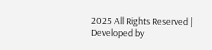2025 All Rights Reserved | Developed by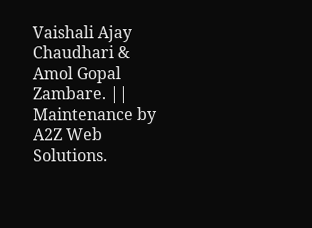Vaishali Ajay Chaudhari & Amol Gopal Zambare. || Maintenance by A2Z Web Solutions.